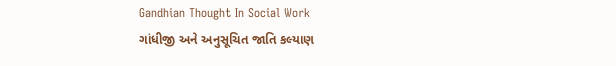Gandhian Thought In Social Work
ગાંધીજી અને અનુસૂચિત જાતિ કલ્યાણ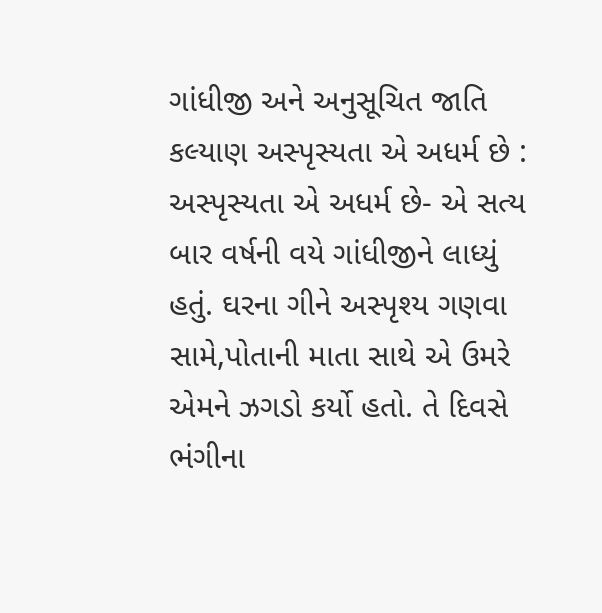ગાંધીજી અને અનુસૂચિત જાતિ કલ્યાણ અસ્પૃસ્યતા એ અધર્મ છે : અસ્પૃસ્યતા એ અધર્મ છે- એ સત્ય બાર વર્ષની વયે ગાંધીજીને લાધ્યું હતું. ઘરના ગીને અસ્પૃશ્ય ગણવા સામે,પોતાની માતા સાથે એ ઉમરે એમને ઝગડો કર્યો હતો. તે દિવસે ભંગીના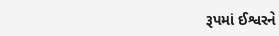રૂપમાં ઈશ્વરને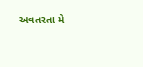અવતરતા મે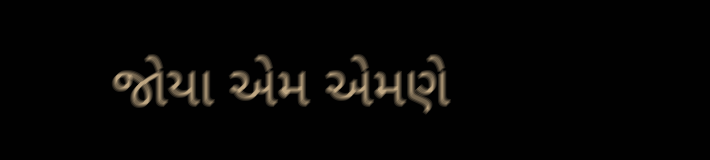જોયા એમ એમણે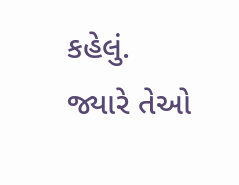કહેલું. જ્યારે તેઓ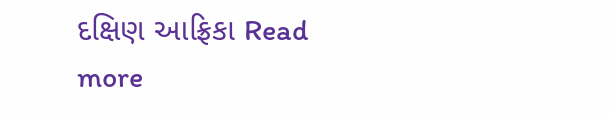દક્ષિણ આફ્રિકા Read more